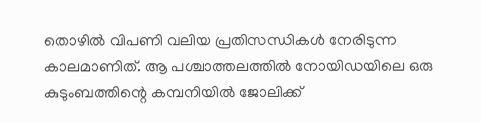തൊഴിൽ വിപണി വലിയ പ്രതിസന്ധികൾ നേരിടുന്ന കാലമാണിത്. ആ പശ്ചാത്തലത്തിൽ നോയിഡയിലെ ഒരു കുടുംബത്തിന്റെ കമ്പനിയിൽ ജോലിക്ക്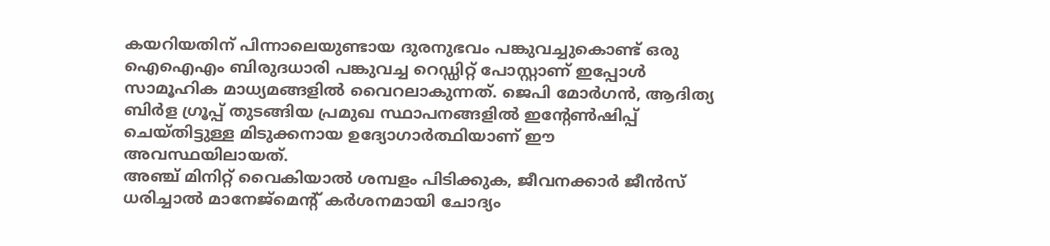കയറിയതിന് പിന്നാലെയുണ്ടായ ദുരനുഭവം പങ്കുവച്ചുകൊണ്ട് ഒരു ഐഐഎം ബിരുദധാരി പങ്കുവച്ച റെഡ്ഡിറ്റ് പോസ്റ്റാണ് ഇപ്പോൾ സാമൂഹിക മാധ്യമങ്ങളിൽ വൈറലാകുന്നത്. ജെപി മോർഗൻ, ആദിത്യ ബിർള ഗ്രൂപ്പ് തുടങ്ങിയ പ്രമുഖ സ്ഥാപനങ്ങളിൽ ഇന്റേൺഷിപ്പ് ചെയ്തിട്ടുള്ള മിടുക്കനായ ഉദ്യോഗാർത്ഥിയാണ് ഈ അവസ്ഥയിലായത്.
അഞ്ച് മിനിറ്റ് വൈകിയാൽ ശമ്പളം പിടിക്കുക, ജീവനക്കാർ ജീൻസ് ധരിച്ചാൽ മാനേജ്മെന്റ് കർശനമായി ചോദ്യം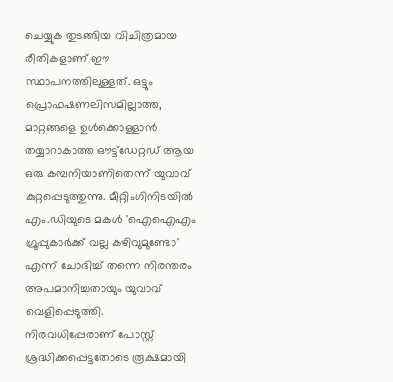ചെയ്യുക തുടങ്ങിയ വിചിത്രമായ രീതികളാണ് ഈ സ്ഥാപനത്തിലുള്ളത്. ഒട്ടും പ്രൊഫഷണലിസമില്ലാത്ത, മാറ്റങ്ങളെ ഉൾക്കൊള്ളാൻ തയ്യാറാകാത്ത ഔട്ട്ഡേറ്റഡ് ആയ ഒരു കമ്പനിയാണിതെന്ന് യുവാവ് കുറ്റപ്പെടുത്തുന്നു. മീറ്റിംഗിനിടയിൽ എം.ഡിയുടെ മകൾ 'ഐഐഎം ഗ്രൂപ്പുകാർക്ക് വല്ല കഴിവുമുണ്ടോ' എന്ന് ചോദിച്ച് തന്നെ നിരന്തരം അപമാനിച്ചതായും യുവാവ് വെളിപ്പെടുത്തി.
നിരവധിപ്പേരാണ് പോസ്റ്റ് ശ്രദ്ധിക്കപ്പെട്ടതോടെ രൂക്ഷമായി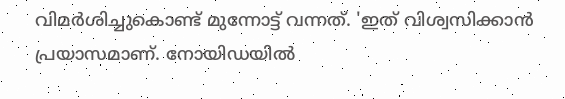വിമർശിച്ചുകൊണ്ട് മുന്നോട്ട് വന്നത്. 'ഇത് വിശ്വസിക്കാൻ പ്രയാസമാണ്. നോയിഡയിൽ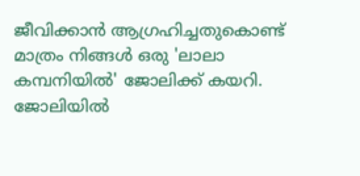ജീവിക്കാൻ ആഗ്രഹിച്ചതുകൊണ്ട് മാത്രം നിങ്ങൾ ഒരു 'ലാലാ കമ്പനിയിൽ' ജോലിക്ക് കയറി. ജോലിയിൽ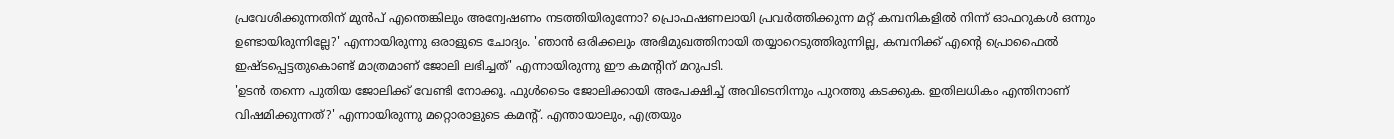പ്രവേശിക്കുന്നതിന് മുൻപ് എന്തെങ്കിലും അന്വേഷണം നടത്തിയിരുന്നോ? പ്രൊഫഷണലായി പ്രവർത്തിക്കുന്ന മറ്റ് കമ്പനികളിൽ നിന്ന് ഓഫറുകൾ ഒന്നും ഉണ്ടായിരുന്നില്ലേ?' എന്നായിരുന്നു ഒരാളുടെ ചോദ്യം. 'ഞാൻ ഒരിക്കലും അഭിമുഖത്തിനായി തയ്യാറെടുത്തിരുന്നില്ല, കമ്പനിക്ക് എന്റെ പ്രൊഫൈൽ ഇഷ്ടപ്പെട്ടതുകൊണ്ട് മാത്രമാണ് ജോലി ലഭിച്ചത്' എന്നായിരുന്നു ഈ കമന്റിന് മറുപടി.
'ഉടൻ തന്നെ പുതിയ ജോലിക്ക് വേണ്ടി നോക്കൂ. ഫുൾടൈം ജോലിക്കായി അപേക്ഷിച്ച് അവിടെനിന്നും പുറത്തു കടക്കുക. ഇതിലധികം എന്തിനാണ് വിഷമിക്കുന്നത്?' എന്നായിരുന്നു മറ്റൊരാളുടെ കമന്റ്. എന്തായാലും, എത്രയും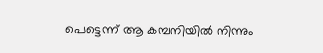പെട്ടെന്ന് ആ കമ്പനിയിൽ നിന്നും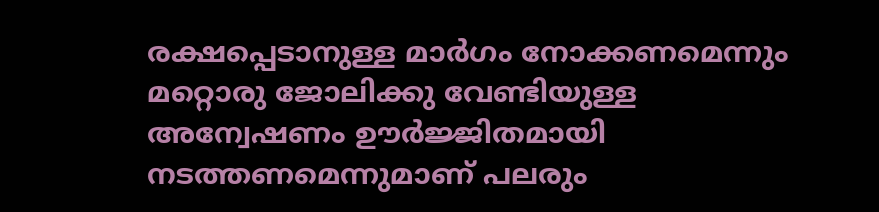രക്ഷപ്പെടാനുള്ള മാർഗം നോക്കണമെന്നും മറ്റൊരു ജോലിക്കു വേണ്ടിയുള്ള അന്വേഷണം ഊർജ്ജിതമായി നടത്തണമെന്നുമാണ് പലരും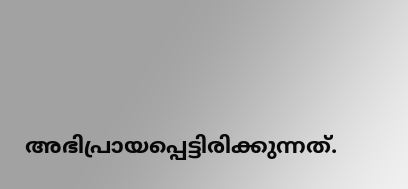അഭിപ്രായപ്പെട്ടിരിക്കുന്നത്.